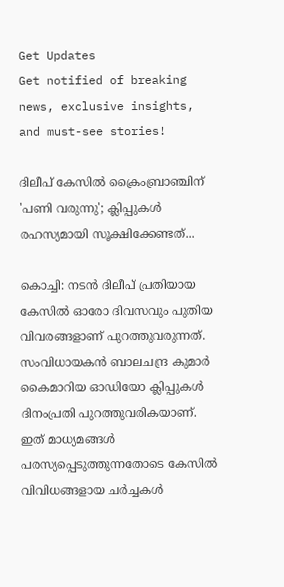Get Updates
Get notified of breaking news, exclusive insights, and must-see stories!

ദിലീപ് കേസില്‍ ക്രൈംബ്രാഞ്ചിന് 'പണി വരുന്നു'; ക്ലിപ്പുകള്‍ രഹസ്യമായി സൂക്ഷിക്കേണ്ടത്...

കൊച്ചി: നടന്‍ ദിലീപ് പ്രതിയായ കേസില്‍ ഓരോ ദിവസവും പുതിയ വിവരങ്ങളാണ് പുറത്തുവരുന്നത്. സംവിധായകന്‍ ബാലചന്ദ്ര കുമാര്‍ കൈമാറിയ ഓഡിയോ ക്ലിപ്പുകള്‍ ദിനംപ്രതി പുറത്തുവരികയാണ്. ഇത് മാധ്യമങ്ങള്‍ പരസ്യപ്പെടുത്തുന്നതോടെ കേസില്‍ വിവിധങ്ങളായ ചര്‍ച്ചകള്‍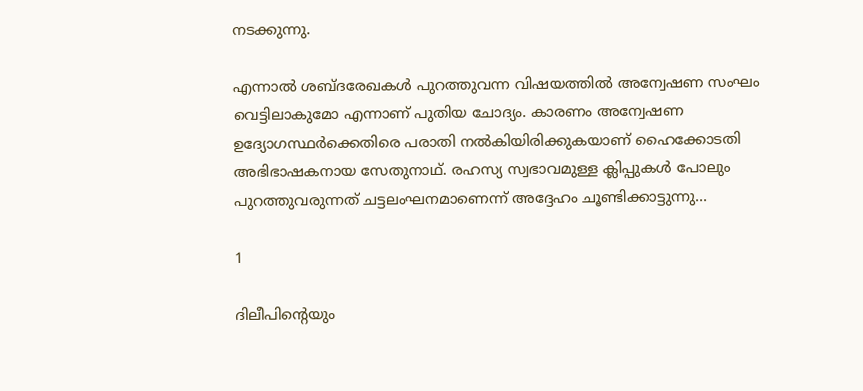നടക്കുന്നു.

എന്നാല്‍ ശബ്ദരേഖകള്‍ പുറത്തുവന്ന വിഷയത്തില്‍ അന്വേഷണ സംഘം വെട്ടിലാകുമോ എന്നാണ് പുതിയ ചോദ്യം. കാരണം അന്വേഷണ ഉദ്യോഗസ്ഥര്‍ക്കെതിരെ പരാതി നല്‍കിയിരിക്കുകയാണ് ഹൈക്കോടതി അഭിഭാഷകനായ സേതുനാഥ്. രഹസ്യ സ്വഭാവമുള്ള ക്ലിപ്പുകള്‍ പോലും പുറത്തുവരുന്നത് ചട്ടലംഘനമാണെന്ന് അദ്ദേഹം ചൂണ്ടിക്കാട്ടുന്നു...

1

ദിലീപിന്റെയും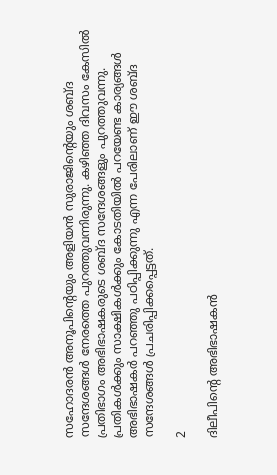സഹോദരന്‍ അനൂപിന്റെയും അളിയന്‍ സുരാജിന്റെയും ശബ്ദ സന്ദേശങ്ങള്‍ നേരത്തെ പുറത്തുവന്നിരുന്നു. കഴിഞ്ഞ ദിവസം കേസില്‍ പ്രതിഭാഗം അഭിഭാഷകരുടെ ശബ്ദ സന്ദേശങ്ങളും പുറത്തുവന്നു. പ്രതികള്‍ക്കും സാക്ഷികള്‍ക്കും കോടതിയില്‍ പറയേണ്ട കാര്യങ്ങള്‍ അഭിഭാഷകര്‍ പറഞ്ഞു പഠിപ്പിക്കുന്നു എന്ന പേരിലാണ് ഈ ശബ്ദ സന്ദേശങ്ങള്‍ പ്രചരിപ്പിക്കപ്പെട്ടത്.

2

ദിലീപിന്റെ അഭിഭാഷകന്‍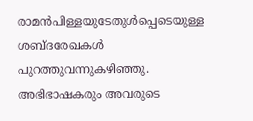രാമന്‍പിള്ളയുടേതുള്‍പ്പെടെയുള്ള ശബ്ദരേഖകള്‍ പുറത്തുവന്നുകഴിഞ്ഞു. അഭിഭാഷകരും അവരുടെ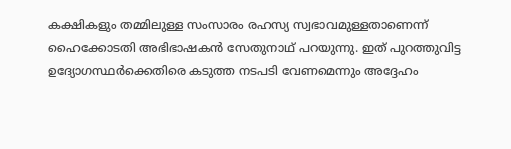കക്ഷികളും തമ്മിലുള്ള സംസാരം രഹസ്യ സ്വഭാവമുള്ളതാണെന്ന് ഹൈക്കോടതി അഭിഭാഷകന്‍ സേതുനാഥ് പറയുന്നു. ഇത് പുറത്തുവിട്ട ഉദ്യോഗസ്ഥര്‍ക്കെതിരെ കടുത്ത നടപടി വേണമെന്നും അദ്ദേഹം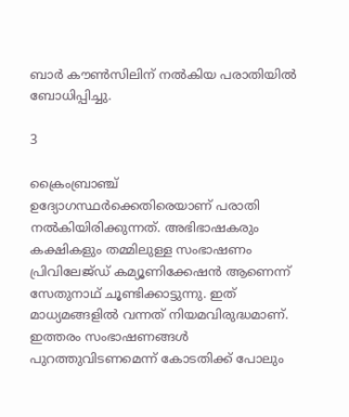ബാര്‍ കൗണ്‍സിലിന് നല്‍കിയ പരാതിയില്‍ ബോധിപ്പിച്ചു.

3

ക്രൈംബ്രാഞ്ച് ഉദ്യോഗസ്ഥര്‍ക്കെതിരെയാണ് പരാതി നല്‍കിയിരിക്കുന്നത്. അഭിഭാഷകരും കക്ഷികളും തമ്മിലുള്ള സംഭാഷണം പ്രിവിലേജ്ഡ് കമ്യൂണിക്കേഷന്‍ ആണെന്ന് സേതുനാഥ് ചൂണ്ടിക്കാട്ടുന്നു. ഇത് മാധ്യമങ്ങളില്‍ വന്നത് നിയമവിരുദ്ധമാണ്. ഇത്തരം സംഭാഷണങ്ങള്‍ പുറത്തുവിടണമെന്ന് കോടതിക്ക് പോലും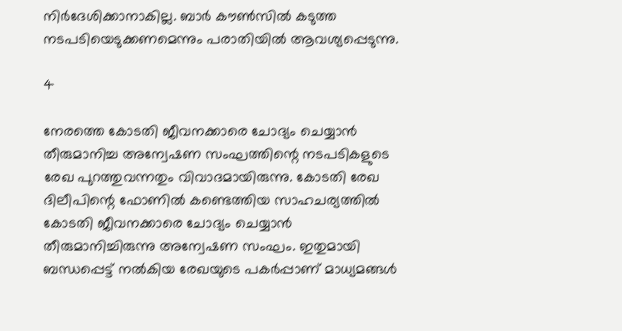നിര്‍ദേശിക്കാനാകില്ല. ബാര്‍ കൗണ്‍സില്‍ കടുത്ത നടപടിയെടുക്കണമെന്നും പരാതിയില്‍ ആവശ്യപ്പെടുന്നു.

4

നേരത്തെ കോടതി ജീവനക്കാരെ ചോദ്യം ചെയ്യാന്‍ തീരുമാനിച്ച അന്വേഷണ സംഘത്തിന്റെ നടപടികളുടെ രേഖ പുറത്തുവന്നതും വിവാദമായിരുന്നു. കോടതി രേഖ ദിലീപിന്റെ ഫോണില്‍ കണ്ടെത്തിയ സാഹചര്യത്തില്‍ കോടതി ജീവനക്കാരെ ചോദ്യം ചെയ്യാന്‍ തീരുമാനിച്ചിരുന്നു അന്വേഷണ സംഘം. ഇതുമായി ബന്ധപ്പെട്ട് നല്‍കിയ രേഖയുടെ പകര്‍പ്പാണ് മാധ്യമങ്ങള്‍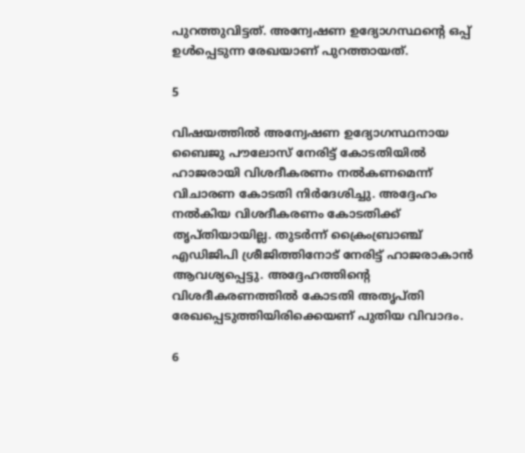പുറത്തുവിട്ടത്. അന്വേഷണ ഉദ്യോഗസ്ഥന്റെ ഒപ്പ് ഉള്‍പ്പെടുന്ന രേഖയാണ് പുറത്തായത്.

5

വിഷയത്തില്‍ അന്വേഷണ ഉദ്യോഗസ്ഥനായ ബൈജു പൗലോസ് നേരിട്ട് കോടതിയില്‍ ഹാജരായി വിശദീകരണം നല്‍കണമെന്ന് വിചാരണ കോടതി നിര്‍ദേശിച്ചു. അദ്ദേഹം നല്‍കിയ വിശദീകരണം കോടതിക്ക് തൃപ്തിയായില്ല. തുടര്‍ന്ന് ക്രൈംബ്രാഞ്ച് എഡിജിപി ശ്രീജിത്തിനോട് നേരിട്ട് ഹാജരാകാന്‍ ആവശ്യപ്പെട്ടു. അദ്ദേഹത്തിന്റെ വിശദീകരണത്തില്‍ കോടതി അതൃപ്തി രേഖപ്പെടുത്തിയിരിക്കെയണ് പുതിയ വിവാദം.

6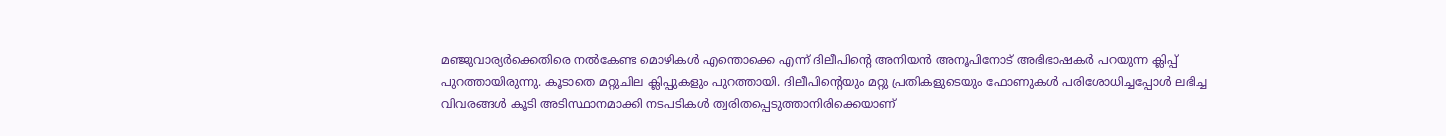മഞ്ജുവാര്യര്‍ക്കെതിരെ നല്‍കേണ്ട മൊഴികള്‍ എന്തൊക്കെ എന്ന് ദിലീപിന്റെ അനിയന്‍ അനൂപിനോട് അഭിഭാഷകര്‍ പറയുന്ന ക്ലിപ്പ് പുറത്തായിരുന്നു. കൂടാതെ മറ്റുചില ക്ലിപ്പുകളും പുറത്തായി. ദിലീപിന്റെയും മറ്റു പ്രതികളുടെയും ഫോണുകള്‍ പരിശോധിച്ചപ്പോള്‍ ലഭിച്ച വിവരങ്ങള്‍ കൂടി അടിസ്ഥാനമാക്കി നടപടികള്‍ ത്വരിതപ്പെടുത്താനിരിക്കെയാണ്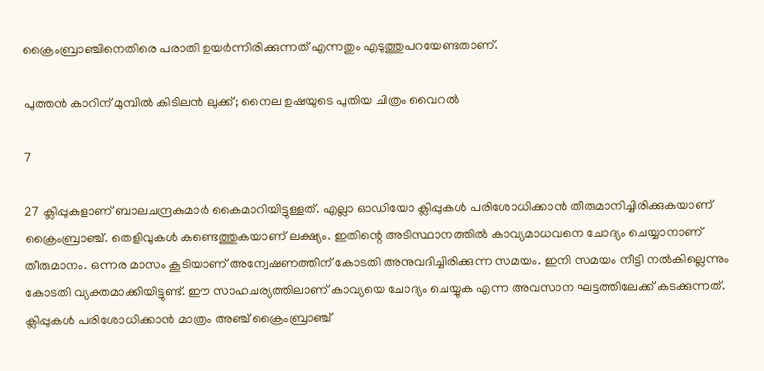ക്രൈംബ്രാഞ്ചിനെതിരെ പരാതി ഉയര്‍ന്നിരിക്കുന്നത് എന്നതും എടുത്തുപറയേണ്ടതാണ്.

പുത്തന്‍ കാറിന് മുമ്പില്‍ കിടിലന്‍ ലുക്ക്; നൈല ഉഷയുടെ പുതിയ ചിത്രം വൈറല്‍

7

27 ക്ലിപ്പുകളാണ് ബാലചന്ദ്രകുമാര്‍ കൈമാറിയിട്ടുള്ളത്. എല്ലാ ഓഡിയോ ക്ലിപ്പുകള്‍ പരിശോധിക്കാന്‍ തീരുമാനിച്ചിരിക്കുകയാണ് ക്രൈംബ്രാഞ്ച്. തെളിവുകള്‍ കണ്ടെത്തുകയാണ് ലക്ഷ്യം. ഇതിന്റെ അടിസ്ഥാനത്തില്‍ കാവ്യമാധവനെ ചോദ്യം ചെയ്യാനാണ് തീരുമാനം. ഒന്നര മാസം കൂടിയാണ് അന്വേഷണത്തിന് കോടതി അനുവദിച്ചിരിക്കുന്ന സമയം. ഇനി സമയം നീട്ടി നല്‍കില്ലെന്നും കോടതി വ്യക്തമാക്കിയിട്ടുണ്ട്. ഈ സാഹചര്യത്തിലാണ് കാവ്യയെ ചോദ്യം ചെയ്യുക എന്ന അവസാന ഘട്ടത്തിലേക്ക് കടക്കുന്നത്. ക്ലിപ്പുകള്‍ പരിശോധിക്കാന്‍ മാത്രം അഞ്ച് ക്രൈംബ്രാഞ്ച്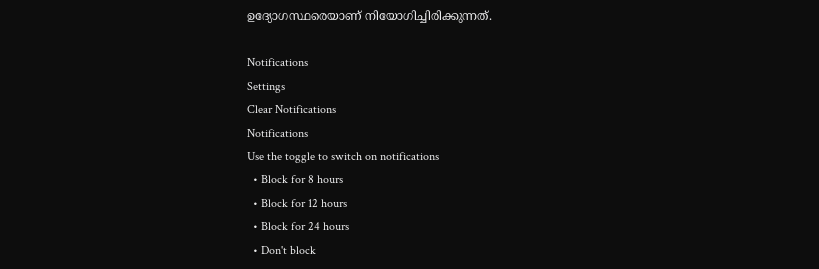ഉദ്യോഗസ്ഥരെയാണ് നിയോഗിച്ചിരിക്കുന്നത്.

Notifications
Settings
Clear Notifications
Notifications
Use the toggle to switch on notifications
  • Block for 8 hours
  • Block for 12 hours
  • Block for 24 hours
  • Don't block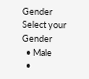Gender
Select your Gender
  • Male
  •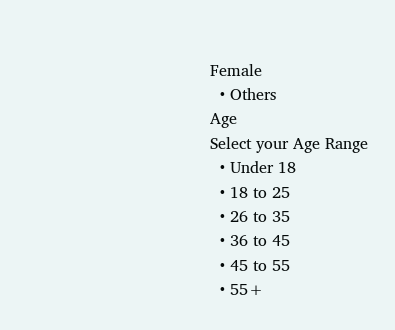Female
  • Others
Age
Select your Age Range
  • Under 18
  • 18 to 25
  • 26 to 35
  • 36 to 45
  • 45 to 55
  • 55+